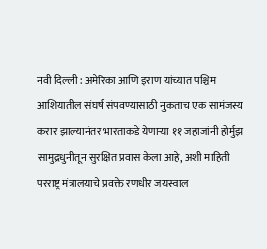नवी दिल्ली : अमेरिका आणि इराण यांच्यात पश्चिम आशियातील संघर्ष संपवण्यासाठी नुकताच एक सामंजस्य करार झाल्यानंतर भारताकडे येणाऱ्या ११ जहाजांनी होर्मुझ सामुद्रधुनीतून सुरक्षित प्रवास केला आहे, अशी माहिती परराष्ट्र मंत्रालयाचे प्रवक्ते रणधीर जयस्वाल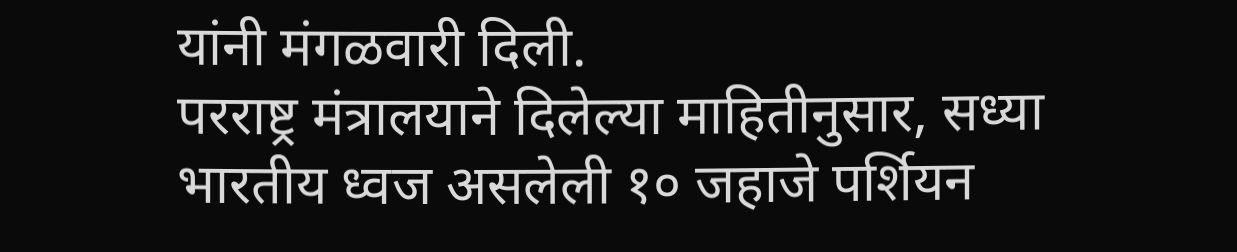यांनी मंगळवारी दिली.
परराष्ट्र मंत्रालयाने दिलेल्या माहितीनुसार, सध्या भारतीय ध्वज असलेली १० जहाजे पर्शियन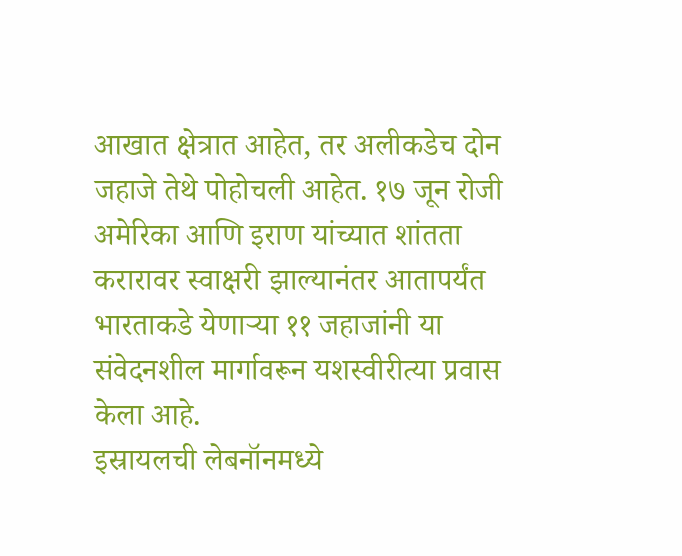आखात क्षेत्रात आहेत, तर अलीकडेच दोन जहाजे तेथे पोहोचली आहेत. १७ जून रोजी अमेरिका आणि इराण यांच्यात शांतता करारावर स्वाक्षरी झाल्यानंतर आतापर्यंत भारताकडे येणाऱ्या ११ जहाजांनी या संवेदनशील मार्गावरून यशस्वीरीत्या प्रवास केला आहे.
इस्रायलची लेबनॉनमध्ये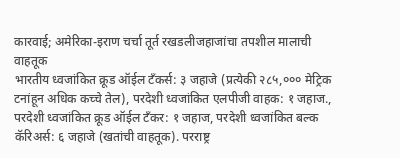कारवाई; अमेरिका-इराण चर्चा तूर्त रखडलीजहाजांचा तपशील मालाची वाहतूक
भारतीय ध्वजांकित क्रूड ऑईल टँकर्स: ३ जहाजे (प्रत्येकी २८५,००० मेट्रिक टनांहून अधिक कच्चे तेल), परदेशी ध्वजांकित एलपीजी वाहक: १ जहाज., परदेशी ध्वजांकित क्रूड ऑईल टँकर: १ जहाज, परदेशी ध्वजांकित बल्क कॅरिअर्स: ६ जहाजे (खतांची वाहतूक). परराष्ट्र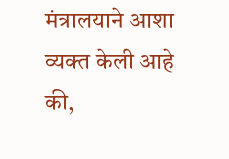मंत्रालयाने आशा व्यक्त केली आहे की,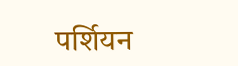पर्शियन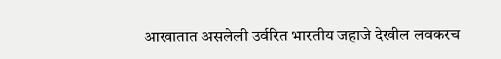आखातात असलेली उर्वरित भारतीय जहाजे देखील लवकरच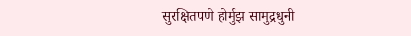सुरक्षितपणे होर्मुझ सामुद्रधुनी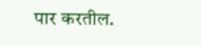पार करतील.